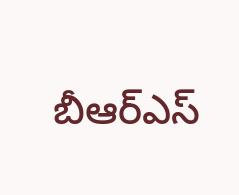బీఆర్ఎస్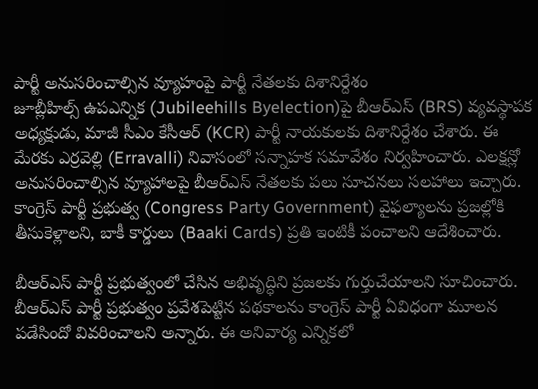పార్టీ అనుసరించాల్సిన వ్యూహంపై పార్టీ నేతలకు దిశానిర్దేశం
జూబ్లీహిల్స్ ఉపఎన్నిక (Jubileehills Byelection)పై బీఆర్ఎస్ (BRS) వ్యవస్థాపక అధ్యక్షుడు, మాజీ సీఎం కేసీఆర్ (KCR) పార్టీ నాయకులకు దిశానిర్దేశం చేశారు. ఈ మేరకు ఎర్రవెల్లి (Erravalli) నివాసంలో సన్నాహక సమావేశం నిర్వహించారు. ఎలక్షన్లో అనుసరించాల్సిన వ్యూహాలపై బీఆర్ఎస్ నేతలకు పలు సూచనలు సలహాలు ఇచ్చారు. కాంగ్రెస్ పార్టీ ప్రభుత్వ (Congress Party Government) వైఫల్యాలను ప్రజల్లోకి తీసుకెళ్లాలని, బాకీ కార్డులు (Baaki Cards) ప్రతి ఇంటికీ పంచాలని ఆదేశించారు.

బీఆర్ఎస్ పార్టీ ప్రభుత్వంలో చేసిన అభివృద్ధిని ప్రజలకు గుర్తుచేయాలని సూచించారు. బీఆర్ఎస్ పార్టీ ప్రభుత్వం ప్రవేశపెట్టిన పథకాలను కాంగ్రెస్ పార్టీ ఏవిధంగా మూలన పడేసిందో వివరించాలని అన్నారు. ఈ అనివార్య ఎన్నికలో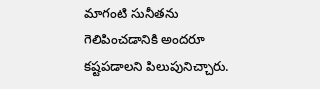మాగంటి సునీతను గెలిపించడానికి అందరూ కష్టపడాలని పిలుపునిచ్చారు.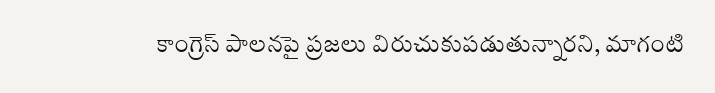కాంగ్రెస్ పాలనపై ప్రజలు విరుచుకుపడుతున్నారని, మాగంటి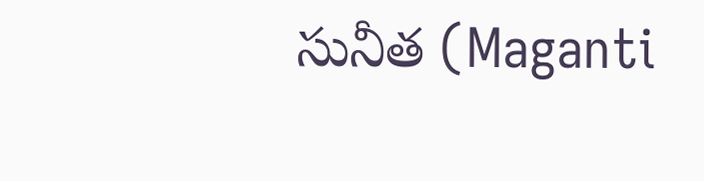సునీత (Maganti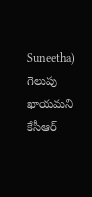Suneetha) గెలుపు ఖాయమని కేసీఆర్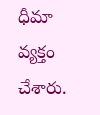ధీమా వ్యక్తం చేశారు.